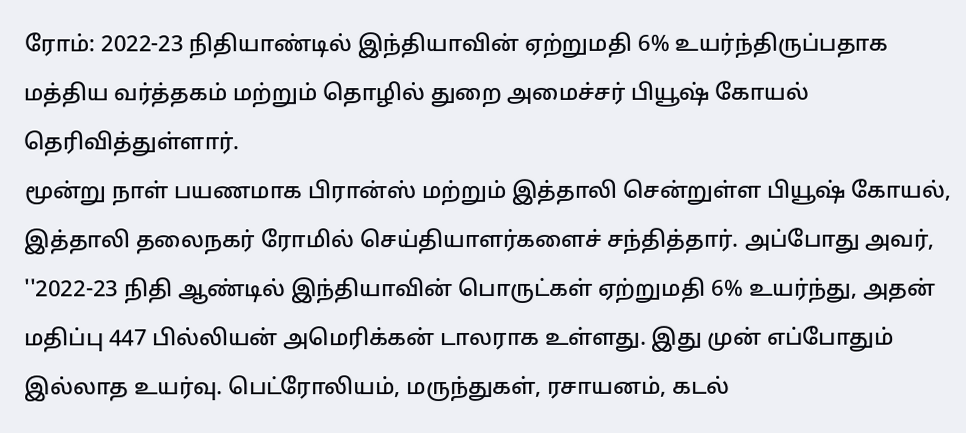ரோம்: 2022-23 நிதியாண்டில் இந்தியாவின் ஏற்றுமதி 6% உயர்ந்திருப்பதாக மத்திய வர்த்தகம் மற்றும் தொழில் துறை அமைச்சர் பியூஷ் கோயல் தெரிவித்துள்ளார்.
மூன்று நாள் பயணமாக பிரான்ஸ் மற்றும் இத்தாலி சென்றுள்ள பியூஷ் கோயல், இத்தாலி தலைநகர் ரோமில் செய்தியாளர்களைச் சந்தித்தார். அப்போது அவர், ''2022-23 நிதி ஆண்டில் இந்தியாவின் பொருட்கள் ஏற்றுமதி 6% உயர்ந்து, அதன் மதிப்பு 447 பில்லியன் அமெரிக்கன் டாலராக உள்ளது. இது முன் எப்போதும் இல்லாத உயர்வு. பெட்ரோலியம், மருந்துகள், ரசாயனம், கடல்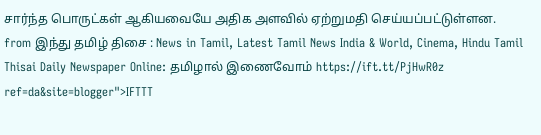சார்ந்த பொருட்கள் ஆகியவையே அதிக அளவில் ஏற்றுமதி செய்யப்பட்டுள்ளன.
from இந்து தமிழ் திசை : News in Tamil, Latest Tamil News India & World, Cinema, Hindu Tamil Thisai Daily Newspaper Online: தமிழால் இணைவோம் https://ift.tt/PjHwR0z
ref=da&site=blogger">IFTTT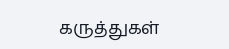கருத்துகள்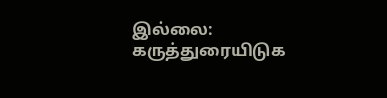இல்லை:
கருத்துரையிடுக